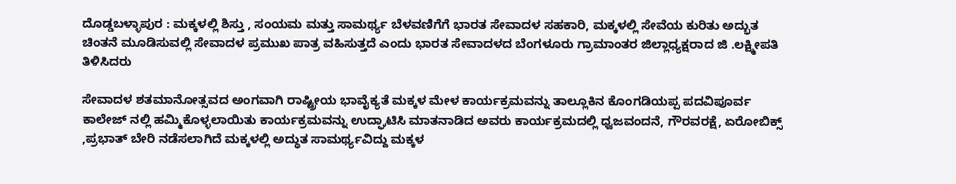ದೊಡ್ಡಬಳ್ಳಾಪುರ : ಮಕ್ಕಳಲ್ಲಿ ಶಿಸ್ತು , ಸಂಯಮ ಮತ್ತು ಸಾಮರ್ಥ್ಯ ಬೆಳವಣಿಗೆಗೆ ಭಾರತ ಸೇವಾದಳ ಸಹಕಾರಿ, ಮಕ್ಕಳಲ್ಲಿ ಸೇವೆಯ ಕುರಿತು ಅದ್ಭುತ ಚಿಂತನೆ ಮೂಡಿಸುವಲ್ಲಿ ಸೇವಾದಳ ಪ್ರಮುಖ ಪಾತ್ರ ವಹಿಸುತ್ತದೆ ಎಂದು ಭಾರತ ಸೇವಾದಳದ ಬೆಂಗಳೂರು ಗ್ರಾಮಾಂತರ ಜಿಲ್ಲಾಧ್ಯಕ್ಷರಾದ ಜಿ .ಲಕ್ಷ್ಮೀಪತಿ ತಿಳಿಸಿದರು

ಸೇವಾದಳ ಶತಮಾನೋತ್ಸವದ ಅಂಗವಾಗಿ ರಾಷ್ಟ್ರೀಯ ಭಾವೈಕ್ಯತೆ ಮಕ್ಕಳ ಮೇಳ ಕಾರ್ಯಕ್ರಮವನ್ನು ತಾಲ್ಲೂಕಿನ ಕೊಂಗಡಿಯಪ್ಪ ಪದವಿಪೂರ್ವ ಕಾಲೇಜ್ ನಲ್ಲಿ ಹಮ್ಮಿಕೊಳ್ಳಲಾಯಿತು ಕಾರ್ಯಕ್ರಮವನ್ನು ಉದ್ಘಾಟಿಸಿ ಮಾತನಾಡಿದ ಅವರು ಕಾರ್ಯಕ್ರಮದಲ್ಲಿ ಧ್ವಜವಂದನೆ, ಗೌರವರಕ್ಷೆ, ಏರೋಬಿಕ್ಸ್ ,ಪ್ರಭಾತ್ ಬೇರಿ ನಡೆಸಲಾಗಿದೆ ಮಕ್ಕಳಲ್ಲಿ ಅದ್ಧುತ ಸಾಮರ್ಥ್ಯವಿದ್ದು ಮಕ್ಕಳ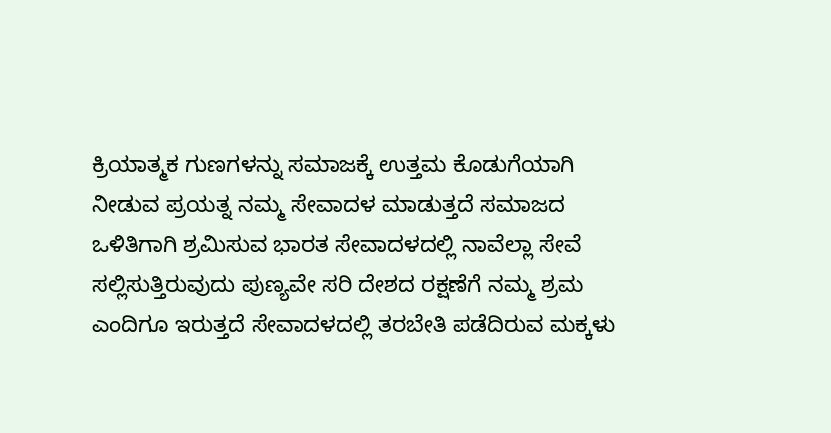ಕ್ರಿಯಾತ್ಮಕ ಗುಣಗಳನ್ನು ಸಮಾಜಕ್ಕೆ ಉತ್ತಮ ಕೊಡುಗೆಯಾಗಿ ನೀಡುವ ಪ್ರಯತ್ನ ನಮ್ಮ ಸೇವಾದಳ ಮಾಡುತ್ತದೆ ಸಮಾಜದ ಒಳಿತಿಗಾಗಿ ಶ್ರಮಿಸುವ ಭಾರತ ಸೇವಾದಳದಲ್ಲಿ ನಾವೆಲ್ಲಾ ಸೇವೆ ಸಲ್ಲಿಸುತ್ತಿರುವುದು ಪುಣ್ಯವೇ ಸರಿ ದೇಶದ ರಕ್ಷಣೆಗೆ ನಮ್ಮ ಶ್ರಮ ಎಂದಿಗೂ ಇರುತ್ತದೆ ಸೇವಾದಳದಲ್ಲಿ ತರಬೇತಿ ಪಡೆದಿರುವ ಮಕ್ಕಳು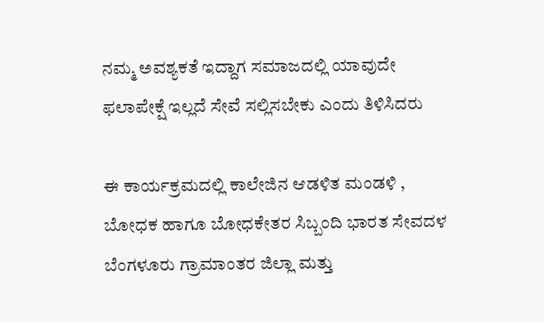ನಮ್ಮ ಅವಶ್ಯಕತೆ ಇದ್ದಾಗ ಸಮಾಜದಲ್ಲಿ ಯಾವುದೇ ಫಲಾಪೇಕ್ಷೆ ಇಲ್ಲದೆ ಸೇವೆ ಸಲ್ಲಿಸಬೇಕು ಎಂದು ತಿಳಿಸಿದರು

ಈ ಕಾರ್ಯಕ್ರಮದಲ್ಲಿ ಕಾಲೇಜಿನ ಆಡಳಿತ ಮಂಡಳಿ , ಬೋಧಕ ಹಾಗೂ ಬೋಧಕೇತರ ಸಿಬ್ಬಂದಿ ಭಾರತ ಸೇವದಳ ಬೆಂಗಳೂರು ಗ್ರಾಮಾಂತರ ಜಿಲ್ಲಾ ಮತ್ತು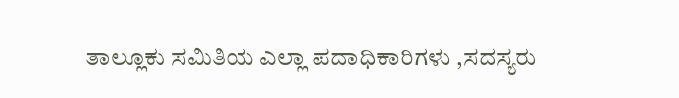ತಾಲ್ಲೂಕು ಸಮಿತಿಯ ಎಲ್ಲಾ ಪದಾಧಿಕಾರಿಗಳು ,ಸದಸ್ಯರು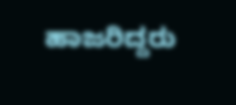ಹಾಜರಿದ್ದರು